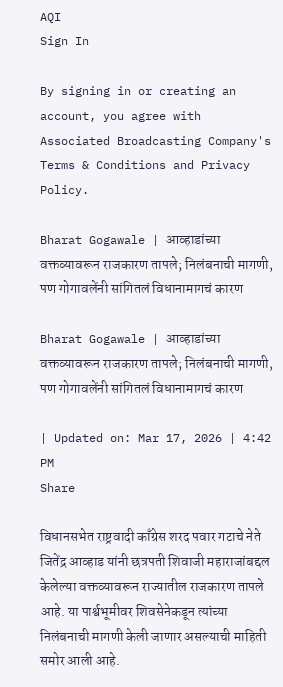AQI
Sign In

By signing in or creating an account, you agree with Associated Broadcasting Company's Terms & Conditions and Privacy Policy.

Bharat Gogawale | आव्हाडांच्या वक्तव्यावरून राजकारण तापले; निलंबनाची मागणी, पण गोगावलेंनी सांगितलं विधानामागचं कारण

Bharat Gogawale | आव्हाडांच्या वक्तव्यावरून राजकारण तापले; निलंबनाची मागणी, पण गोगावलेंनी सांगितलं विधानामागचं कारण

| Updated on: Mar 17, 2026 | 4:42 PM
Share

विधानसभेत राष्ट्रवादी काँग्रेस शरद पवार गटाचे नेते जितेंद्र आव्हाड यांनी छत्रपती शिवाजी महाराजांबद्दल केलेल्या वक्तव्यावरून राज्यातील राजकारण तापले आहे. या पार्श्वभूमीवर शिवसेनेकडून त्यांच्या निलंबनाची मागणी केली जाणार असल्याची माहिती समोर आली आहे.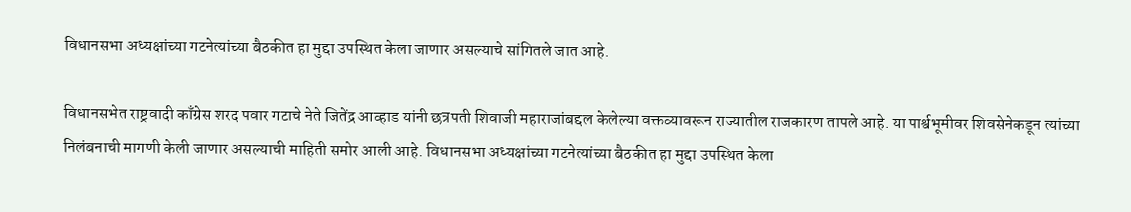विधानसभा अध्यक्षांच्या गटनेत्यांच्या बैठकीत हा मुद्दा उपस्थित केला जाणार असल्याचे सांगितले जात आहे.

विधानसभेत राष्ट्रवादी काँग्रेस शरद पवार गटाचे नेते जितेंद्र आव्हाड यांनी छत्रपती शिवाजी महाराजांबद्दल केलेल्या वक्तव्यावरून राज्यातील राजकारण तापले आहे. या पार्श्वभूमीवर शिवसेनेकडून त्यांच्या निलंबनाची मागणी केली जाणार असल्याची माहिती समोर आली आहे. विधानसभा अध्यक्षांच्या गटनेत्यांच्या बैठकीत हा मुद्दा उपस्थित केला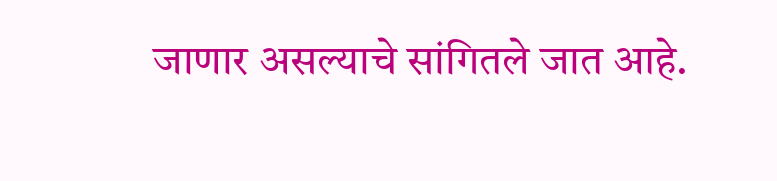जाणार असल्याचे सांगितले जात आहे.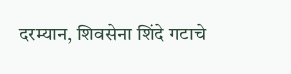दरम्यान, शिवसेना शिंदे गटाचे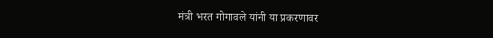मंत्री भरत गोगावले यांनी या प्रकरणावर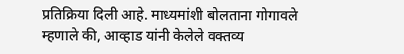प्रतिक्रिया दिली आहे. माध्यमांशी बोलताना गोगावले म्हणाले की, आव्हाड यांनी केलेले वक्तव्य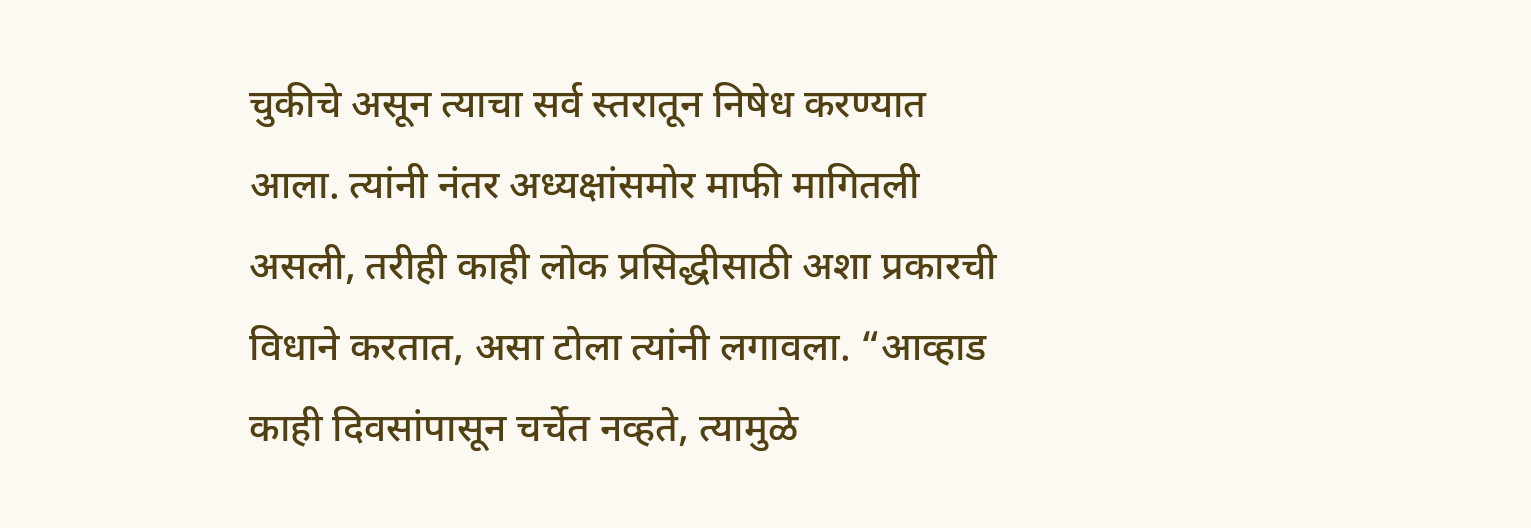चुकीचे असून त्याचा सर्व स्तरातून निषेध करण्यात आला. त्यांनी नंतर अध्यक्षांसमोर माफी मागितली असली, तरीही काही लोक प्रसिद्धीसाठी अशा प्रकारची विधाने करतात, असा टोला त्यांनी लगावला. “आव्हाड काही दिवसांपासून चर्चेत नव्हते, त्यामुळे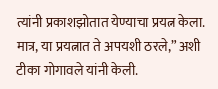त्यांनी प्रकाशझोतात येण्याचा प्रयत्न केला. मात्र, या प्रयत्नात ते अपयशी ठरले,” अशी टीका गोगावले यांनी केली.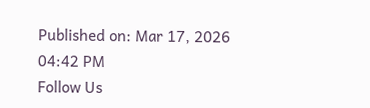Published on: Mar 17, 2026 04:42 PM
Follow Us